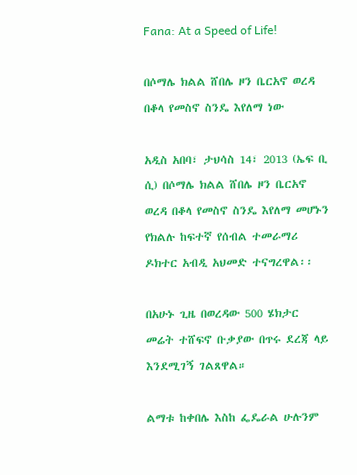Fana: At a Speed of Life!

በሶማሌ ክልል ሸበሌ ዞን ቤርአኖ ወረዳ በቆላ የመስኖ ስንዴ እየለማ ነው

አዲስ አበባ፣ ታህሳስ 14፣ 2013 (ኤፍ ቢ ሲ) በሶማሌ ክልል ሸበሌ ዞን ቤርአኖ ወረዳ በቆላ የመስኖ ስንዴ እየለማ መሆኑን የክልሉ ከፍተኛ የሰብል ተመራማሪ ዶክተር አብዲ አህመድ ተናግረዋል፡፡

በአሁኑ ጊዜ በወረዳው 500 ሄክታር መሬት ተሸፍኖ ቡቃያው በጥሩ ደረጃ ላይ እንደሚገኝ ገልጸዋል።

ልማቱ ከቀበሌ እስከ ፌዴራል ሁሉንም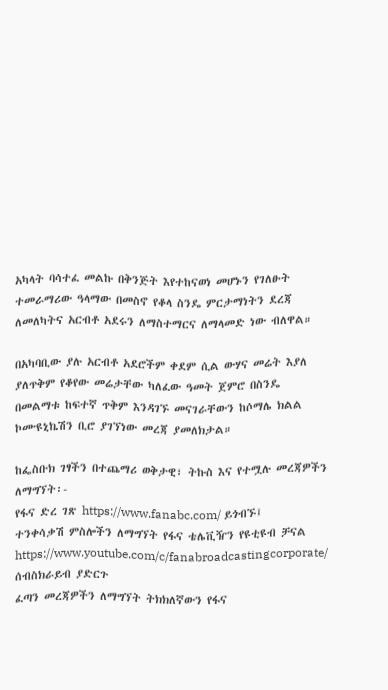አካላት ባሳተፈ መልኩ በቅንጅት እየተከናወነ መሆኑን የገለፁት ተመራማሪው ዓላማው በመስኖ የቆላ ስንዴ ምርታማነትን ደረጃ ለመለካትና አርብቶ አደሩን ለማስተማርና ለማላመድ ነው ብለዋል።

በአካባቢው ያሉ አርብቶ አደሮችም ቀደም ሲል ውሃና መሬት እያለ ያለጥቅም የቆየው መሬታቸው ካለፈው ዓመት ጀምሮ በስንዴ በመልማቱ ከፍተኛ ጥቅም እንዳገኙ መናገራቸውን ከሶማሌ ክልል ኮሙዩኒኬሽን ቢሮ ያገኘነው መረጃ ያመለክታል።

ከፌስቡክ ገፃችን በተጨማሪ ወቅታዊ፣ ትኩስ እና የተሟሉ መረጃዎችን ለማግኘት፡-
የፋና ድረ ገጽ https://www.fanabc.com/ ይጎብኙ፤
ተንቀሳቃሽ ምስሎችን ለማግኘት የፋና ቴሌቪዥን የዩቲዩብ ቻናል https://www.youtube.com/c/fanabroadcastingcorporate/ ሰብስክራይብ ያድርጉ
ፈጣን መረጃዎችን ለማግኘት ትክክለኛውን የፋና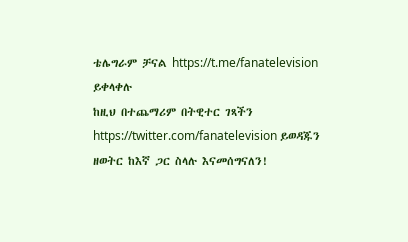ቴሌግራም ቻናል https://t.me/fanatelevision ይቀላቀሉ
ከዚህ በተጨማሪም በትዊተር ገጻችን https://twitter.com/fanatelevision ይወዳጁን
ዘወትር ከእኛ ጋር ስላሉ እናመሰግናለን!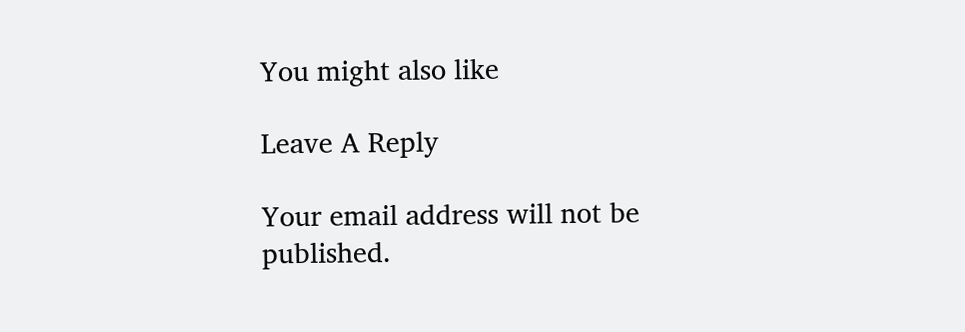You might also like

Leave A Reply

Your email address will not be published.